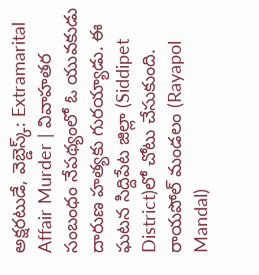అక్షరటుడే, వెబ్డెస్క్: Extramarital Affair Murder | వివాహతర సంబంధం నేపథ్యంలో ఓ యువకుడు దారుణ హత్యకు గురయ్యాడు. ఈ ఘటన సిద్దిపేట జిల్లా (Siddipet District)లో చోటు చేసుకుంది.
రాయపోల్ మండలం (Rayapol Mandal)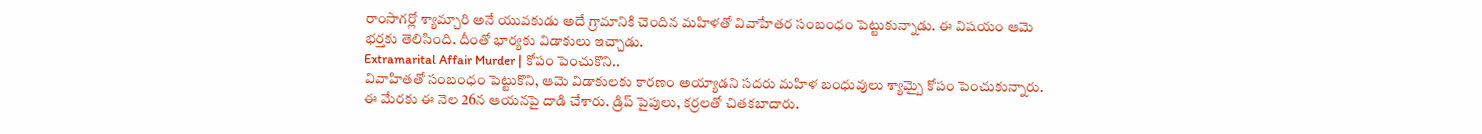రాంసాగర్లో శ్యామ్చారి అనే యువకుడు అదే గ్రామానికి చెందిన మహిళతో వివాహేతర సంబంధం పెట్టుకున్నాడు. ఈ విషయం ఆమె భర్తకు తెలిసింది. దీంతో భార్యకు విడాకులు ఇచ్చాడు.
Extramarital Affair Murder | కోపం పెంచుకొని..
వివాహితతో సంబంధం పెట్టుకొని, ఆమె విడాకులకు కారణం అయ్యాడని సదరు మహిళ బంధువులు శ్యామ్పై కోపం పెంచుకున్నారు. ఈ మేరకు ఈ నెల 26న ఆయనపై దాడి చేశారు. డ్రిప్ పైపులు, కర్రలతో చితకబాదారు.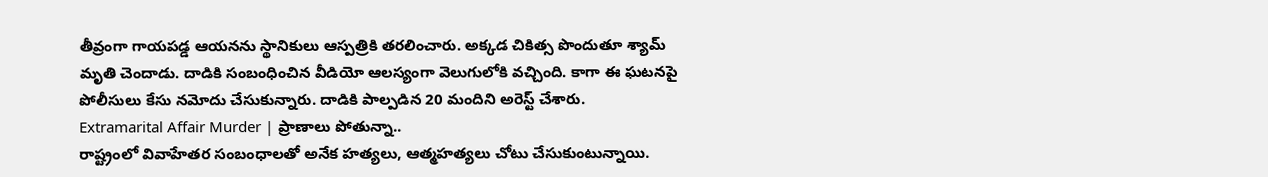తీవ్రంగా గాయపడ్డ ఆయనను స్థానికులు ఆస్పత్రికి తరలించారు. అక్కడ చికిత్స పొందుతూ శ్యామ్ మృతి చెందాడు. దాడికి సంబంధించిన వీడియో ఆలస్యంగా వెలుగులోకి వచ్చింది. కాగా ఈ ఘటనపై పోలీసులు కేసు నమోదు చేసుకున్నారు. దాడికి పాల్పడిన 20 మందిని అరెస్ట్ చేశారు.
Extramarital Affair Murder | ప్రాణాలు పోతున్నా..
రాష్ట్రంలో వివాహేతర సంబంధాలతో అనేక హత్యలు, ఆత్మహత్యలు చోటు చేసుకుంటున్నాయి.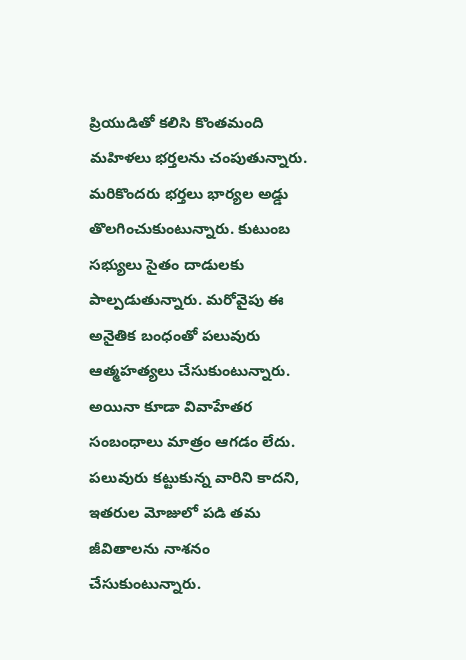ప్రియుడితో కలిసి కొంతమంది మహిళలు భర్తలను చంపుతున్నారు. మరికొందరు భర్తలు భార్యల అడ్డు తొలగించుకుంటున్నారు. కుటుంబ సభ్యులు సైతం దాడులకు పాల్పడుతున్నారు. మరోవైపు ఈ అనైతిక బంధంతో పలువురు ఆత్మహత్యలు చేసుకుంటున్నారు. అయినా కూడా వివాహేతర సంబంధాలు మాత్రం ఆగడం లేదు. పలువురు కట్టుకున్న వారిని కాదని, ఇతరుల మోజులో పడి తమ జీవితాలను నాశనం చేసుకుంటున్నారు.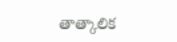తాత్కాలిక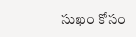సుఖం కోసం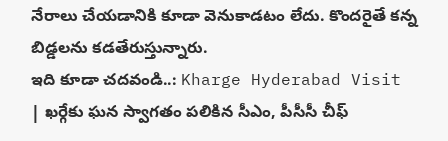నేరాలు చేయడానికి కూడా వెనుకాడటం లేదు. కొందరైతే కన్న బిడ్డలను కడతేరుస్తున్నారు.
ఇది కూడా చదవండి..: Kharge Hyderabad Visit | ఖర్గేకు ఘన స్వాగతం పలికిన సీఎం, పీసీసీ చీఫ్